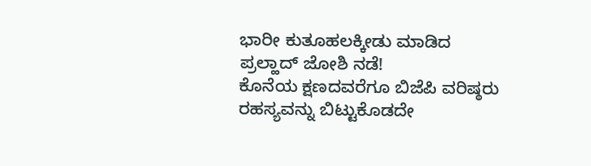ಭಾರೀ ಕುತೂಹಲಕ್ಕೀಡು ಮಾಡಿದ ಪ್ರಲ್ಹಾದ್ ಜೋಶಿ ನಡೆ!
ಕೊನೆಯ ಕ್ಷಣದವರೆಗೂ ಬಿಜೆಪಿ ವರಿಷ್ಠರು ರಹಸ್ಯವನ್ನು ಬಿಟ್ಟುಕೊಡದೇ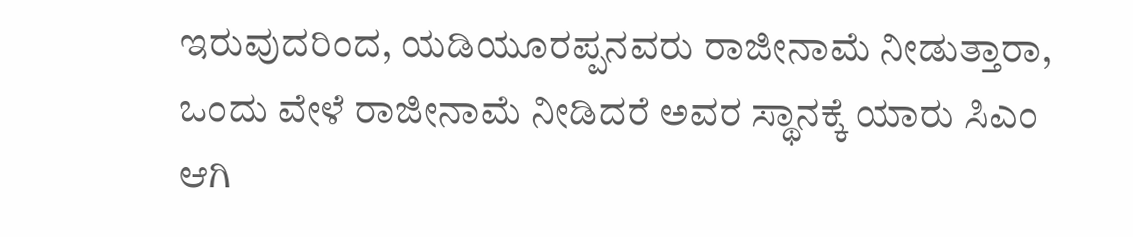ಇರುವುದರಿಂದ, ಯಡಿಯೂರಪ್ಪನವರು ರಾಜೀನಾಮೆ ನೀಡುತ್ತಾರಾ, ಒಂದು ವೇಳೆ ರಾಜೀನಾಮೆ ನೀಡಿದರೆ ಅವರ ಸ್ಥಾನಕ್ಕೆ ಯಾರು ಸಿಎಂ ಆಗಿ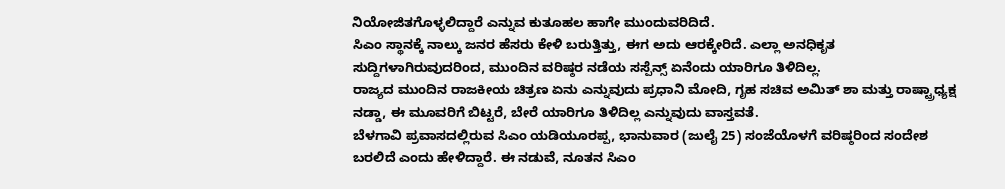ನಿಯೋಜಿತಗೊಳ್ಳಲಿದ್ದಾರೆ ಎನ್ನುವ ಕುತೂಹಲ ಹಾಗೇ ಮುಂದುವರಿದಿದೆ.
ಸಿಎಂ ಸ್ಥಾನಕ್ಕೆ ನಾಲ್ಕು ಜನರ ಹೆಸರು ಕೇಳಿ ಬರುತ್ತಿತ್ತು, ಈಗ ಅದು ಆರಕ್ಕೇರಿದೆ. ಎಲ್ಲಾ ಅನಧಿಕೃತ ಸುದ್ದಿಗಳಾಗಿರುವುದರಿಂದ, ಮುಂದಿನ ವರಿಷ್ಠರ ನಡೆಯ ಸಸ್ಪೆನ್ಸ್ ಏನೆಂದು ಯಾರಿಗೂ ತಿಳಿದಿಲ್ಲ.
ರಾಜ್ಯದ ಮುಂದಿನ ರಾಜಕೀಯ ಚಿತ್ರಣ ಏನು ಎನ್ನುವುದು ಪ್ರಧಾನಿ ಮೋದಿ, ಗೃಹ ಸಚಿವ ಅಮಿತ್ ಶಾ ಮತ್ತು ರಾಷ್ಟ್ರಾಧ್ಯಕ್ಷ ನಡ್ಡಾ, ಈ ಮೂವರಿಗೆ ಬಿಟ್ಟರೆ, ಬೇರೆ ಯಾರಿಗೂ ತಿಳಿದಿಲ್ಲ ಎನ್ನುವುದು ವಾಸ್ತವತೆ.
ಬೆಳಗಾವಿ ಪ್ರವಾಸದಲ್ಲಿರುವ ಸಿಎಂ ಯಡಿಯೂರಪ್ಪ, ಭಾನುವಾರ (ಜುಲೈ 25) ಸಂಜೆಯೊಳಗೆ ವರಿಷ್ಠರಿಂದ ಸಂದೇಶ ಬರಲಿದೆ ಎಂದು ಹೇಳಿದ್ದಾರೆ. ಈ ನಡುವೆ, ನೂತನ ಸಿಎಂ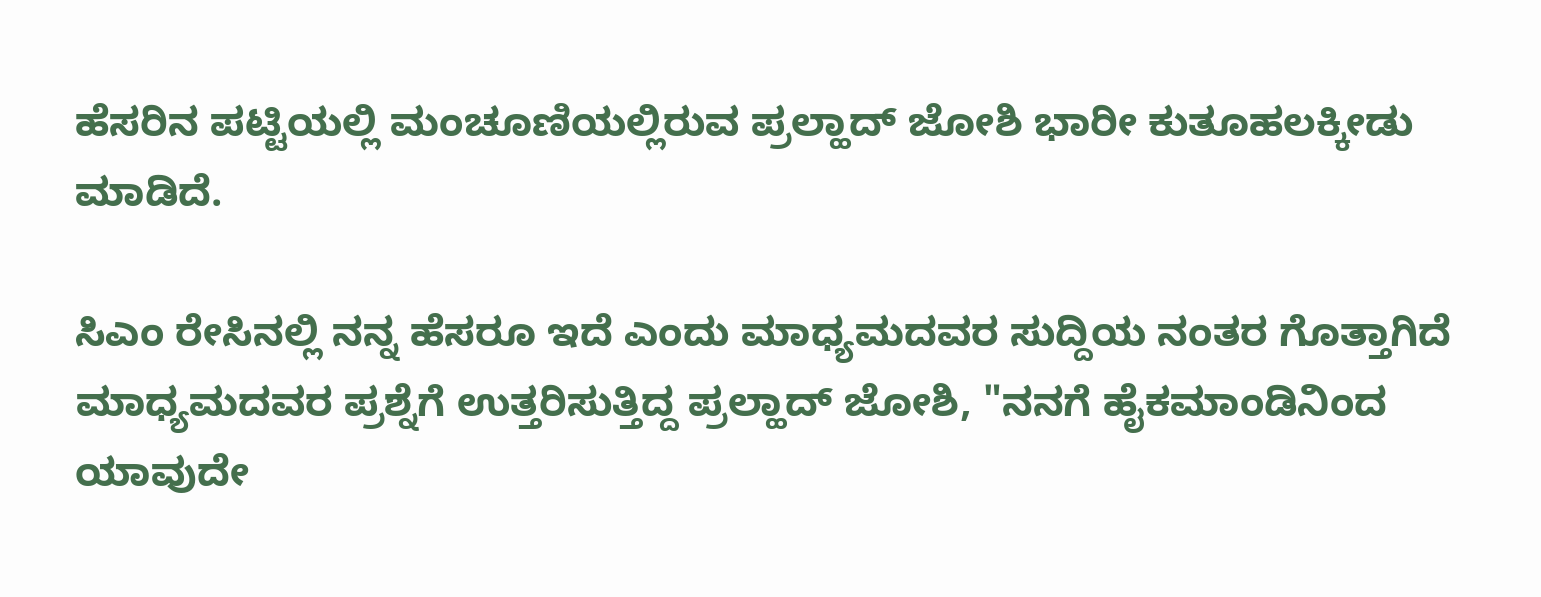ಹೆಸರಿನ ಪಟ್ಟಿಯಲ್ಲಿ ಮಂಚೂಣಿಯಲ್ಲಿರುವ ಪ್ರಲ್ಹಾದ್ ಜೋಶಿ ಭಾರೀ ಕುತೂಹಲಕ್ಕೀಡು ಮಾಡಿದೆ.

ಸಿಎಂ ರೇಸಿನಲ್ಲಿ ನನ್ನ ಹೆಸರೂ ಇದೆ ಎಂದು ಮಾಧ್ಯಮದವರ ಸುದ್ದಿಯ ನಂತರ ಗೊತ್ತಾಗಿದೆ
ಮಾಧ್ಯಮದವರ ಪ್ರಶ್ನೆಗೆ ಉತ್ತರಿಸುತ್ತಿದ್ದ ಪ್ರಲ್ಹಾದ್ ಜೋಶಿ, "ನನಗೆ ಹೈಕಮಾಂಡಿನಿಂದ ಯಾವುದೇ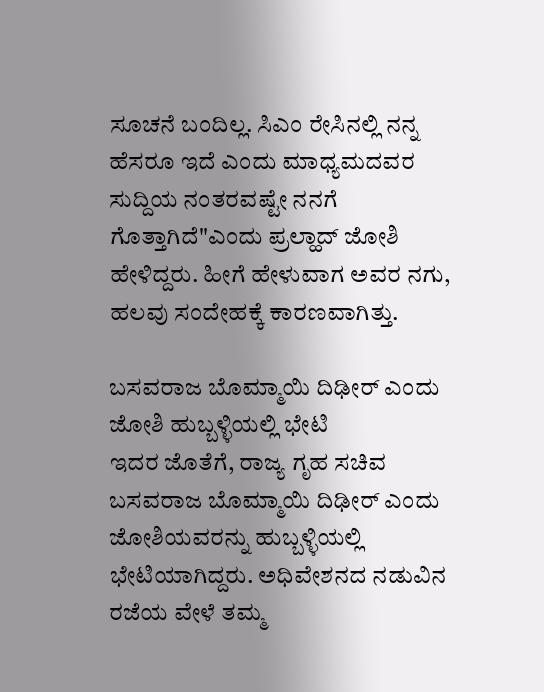ಸೂಚನೆ ಬಂದಿಲ್ಲ. ಸಿಎಂ ರೇಸಿನಲ್ಲಿ ನನ್ನ ಹೆಸರೂ ಇದೆ ಎಂದು ಮಾಧ್ಯಮದವರ ಸುದ್ದಿಯ ನಂತರವಷ್ಟೇ ನನಗೆ ಗೊತ್ತಾಗಿದೆ"ಎಂದು ಪ್ರಲ್ಹಾದ್ ಜೋಶಿ ಹೇಳಿದ್ದರು. ಹೀಗೆ ಹೇಳುವಾಗ ಅವರ ನಗು, ಹಲವು ಸಂದೇಹಕ್ಕೆ ಕಾರಣವಾಗಿತ್ತು.

ಬಸವರಾಜ ಬೊಮ್ಮಾಯಿ ದಿಢೀರ್ ಎಂದು ಜೋಶಿ ಹುಬ್ಬಳ್ಳಿಯಲ್ಲಿ ಭೇಟಿ
ಇದರ ಜೊತೆಗೆ, ರಾಜ್ಯ ಗೃಹ ಸಚಿವ ಬಸವರಾಜ ಬೊಮ್ಮಾಯಿ ದಿಢೀರ್ ಎಂದು ಜೋಶಿಯವರನ್ನು ಹುಬ್ಬಳ್ಳಿಯಲ್ಲಿ ಭೇಟಿಯಾಗಿದ್ದರು. ಅಧಿವೇಶನದ ನಡುವಿನ ರಜೆಯ ವೇಳೆ ತಮ್ಮ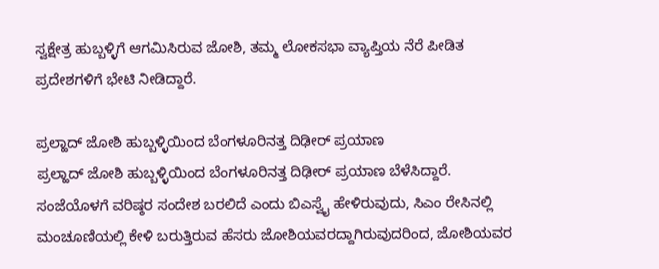ಸ್ವಕ್ಷೇತ್ರ ಹುಬ್ಬಳ್ಳಿಗೆ ಆಗಮಿಸಿರುವ ಜೋಶಿ, ತಮ್ಮ ಲೋಕಸಭಾ ವ್ಯಾಪ್ತಿಯ ನೆರೆ ಪೀಡಿತ ಪ್ರದೇಶಗಳಿಗೆ ಭೇಟಿ ನೀಡಿದ್ದಾರೆ.

ಪ್ರಲ್ಹಾದ್ ಜೋಶಿ ಹುಬ್ಬಳ್ಳಿಯಿಂದ ಬೆಂಗಳೂರಿನತ್ತ ದಿಢೀರ್ ಪ್ರಯಾಣ
ಪ್ರಲ್ಹಾದ್ ಜೋಶಿ ಹುಬ್ಬಳ್ಳಿಯಿಂದ ಬೆಂಗಳೂರಿನತ್ತ ದಿಢೀರ್ ಪ್ರಯಾಣ ಬೆಳೆಸಿದ್ದಾರೆ. ಸಂಜೆಯೊಳಗೆ ವರಿಷ್ಠರ ಸಂದೇಶ ಬರಲಿದೆ ಎಂದು ಬಿಎಸ್ವೈ ಹೇಳಿರುವುದು, ಸಿಎಂ ರೇಸಿನಲ್ಲಿ ಮಂಚೂಣಿಯಲ್ಲಿ ಕೇಳಿ ಬರುತ್ತಿರುವ ಹೆಸರು ಜೋಶಿಯವರದ್ದಾಗಿರುವುದರಿಂದ, ಜೋಶಿಯವರ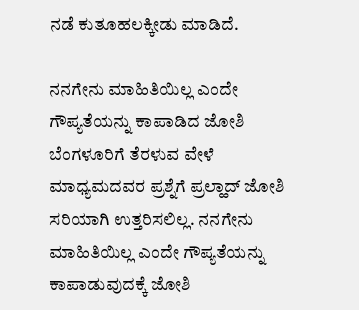ನಡೆ ಕುತೂಹಲಕ್ಕೀಡು ಮಾಡಿದೆ.

ನನಗೇನು ಮಾಹಿತಿಯಿಲ್ಲ ಎಂದೇ ಗೌಪ್ಯತೆಯನ್ನು ಕಾಪಾಡಿದ ಜೋಶಿ
ಬೆಂಗಳೂರಿಗೆ ತೆರಳುವ ವೇಳೆ ಮಾಧ್ಯಮದವರ ಪ್ರಶ್ನೆಗೆ ಪ್ರಲ್ಹಾದ್ ಜೋಶಿ ಸರಿಯಾಗಿ ಉತ್ತರಿಸಲಿಲ್ಲ. ನನಗೇನು ಮಾಹಿತಿಯಿಲ್ಲ ಎಂದೇ ಗೌಪ್ಯತೆಯನ್ನು ಕಾಪಾಡುವುದಕ್ಕೆ ಜೋಶಿ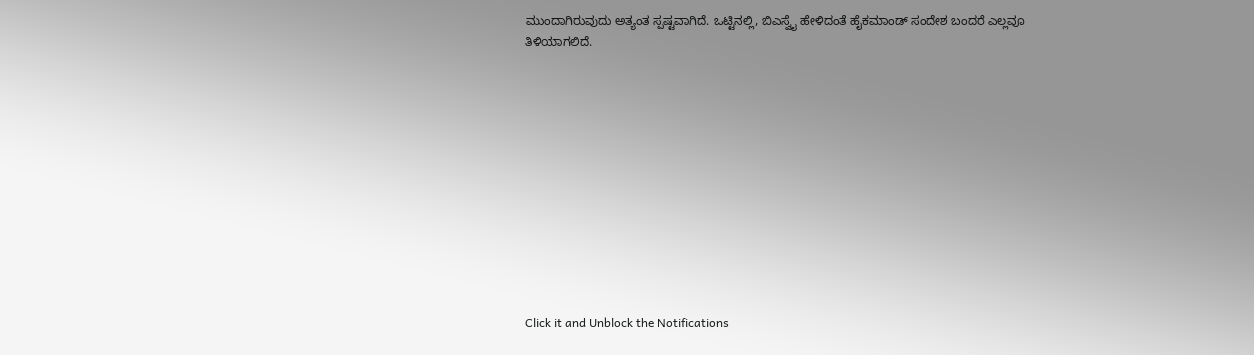ಮುಂದಾಗಿರುವುದು ಅತ್ಯಂತ ಸ್ಪಷ್ಟವಾಗಿದೆ. ಒಟ್ಟಿನಲ್ಲಿ, ಬಿಎಸ್ವೈ ಹೇಳಿದಂತೆ ಹೈಕಮಾಂಡ್ ಸಂದೇಶ ಬಂದರೆ ಎಲ್ಲವೂ ತಿಳಿಯಾಗಲಿದೆ.












Click it and Unblock the Notifications